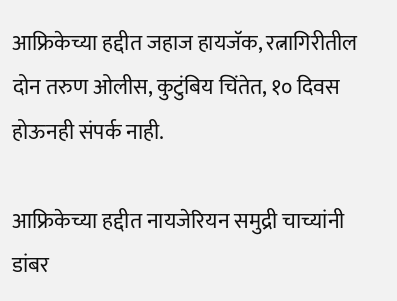आफ्रिकेच्या हद्दीत जहाज हायजॅक, रत्नागिरीतील दोन तरुण ओलीस, कुटुंबिय चिंतेत, १० दिवस होऊनही संपर्क नाही.

आफ्रिकेच्या हद्दीत नायजेरियन समुद्री चाच्यांनी डांबर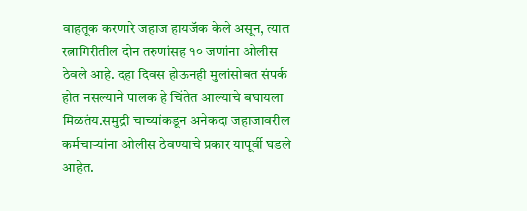वाहतूक करणारे जहाज हायजॅक केले असून, त्यात रत्नागिरीतील दोन तरुणांसह १० जणांना ओलीस ठेवले आहे. दहा दिवस होऊनही मुलांसोबत संपर्क होत नसल्याने पालक हे चिंतेत आल्याचे बघायला मिळतंय.समुद्री चाच्यांकडून अनेकदा जहाजावरील कर्मचाऱ्यांना ओलीस ठेवण्याचे प्रकार यापूर्वी घडले आहेत.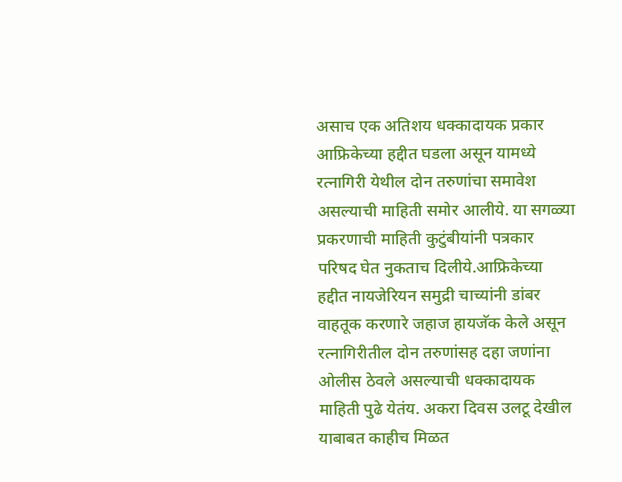असाच एक अतिशय धक्कादायक प्रकार आफ्रिकेच्या हद्दीत घडला असून यामध्ये रत्नागिरी येथील दोन तरुणांचा समावेश असल्याची माहिती समोर आलीये. या सगळ्या प्रकरणाची माहिती कुटुंबीयांनी पत्रकार परिषद घेत नुकताच दिलीये.आफ्रिकेच्या हद्दीत नायजेरियन समुद्री चाच्यांनी डांबर वाहतूक करणारे जहाज हायजॅक केले असून रत्नागिरीतील दोन तरुणांसह दहा जणांना ओलीस ठेवले असल्याची धक्कादायक माहिती पुढे येतंय. अकरा दिवस उलटू देखील याबाबत काहीच मिळत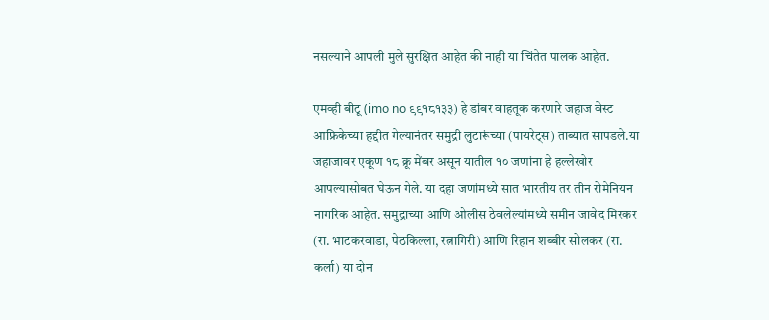नसल्याने आपली मुले सुरक्षित आहेत की नाही या चिंतेत पालक आहेत.

एमव्ही बीटू (imo no ९९१८१३३) हे डांबर वाहतूक करणारे जहाज वेस्ट आफ्रिकेच्या हद्दीत गेल्यानंतर समुद्री लुटारूंच्या (पायरेट्स) ताब्यात सापडले.या जहाजावर एकूण १८ क्रू मेंबर असून यातील १० जणांना हे हल्लेखोर आपल्यासोबत घेऊन गेले. या दहा जणांमध्ये सात भारतीय तर तीन रोमेनियन नागरिक आहेत. समुद्राच्या आणि ओलीस ठेवलेल्यांमध्ये समीन जावेद मिरकर (रा. भाटकरवाडा, पेठकिल्ला, रत्नागिरी) आणि रिहान शब्बीर सोलकर (रा. कर्ला) या दोन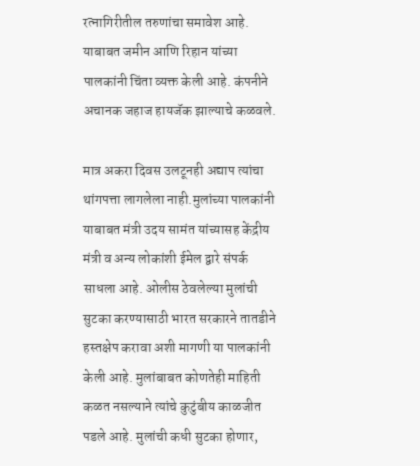रत्नागिरीतील तरुणांचा समावेश आहे. याबाबत जमीन आणि रिहान यांच्या पालकांनी चिंता व्यक्त केली आहे. कंपनीने अचानक जहाज हायजॅक झाल्याचे कळवले.

मात्र अकरा दिवस उलटूनही अद्याप त्यांचा थांगपत्ता लागलेला नाही.मुलांच्या पालकांनी याबाबत मंत्री उदय सामंत यांच्यासह केंद्रीय मंत्री व अन्य लोकांशी ईमेल द्वारे संपर्क साधला आहे. ओलीस ठेवलेल्या मुलांची सुटका करण्यासाठी भारत सरकारने तातडीने हस्तक्षेप करावा अशी मागणी या पालकांनी केली आहे. मुलांबाबत कोणतेही माहिती कळत नसल्याने त्यांचे कुटुंबीय काळजीत पडले आहे. मुलांची कधी सुटका होणार,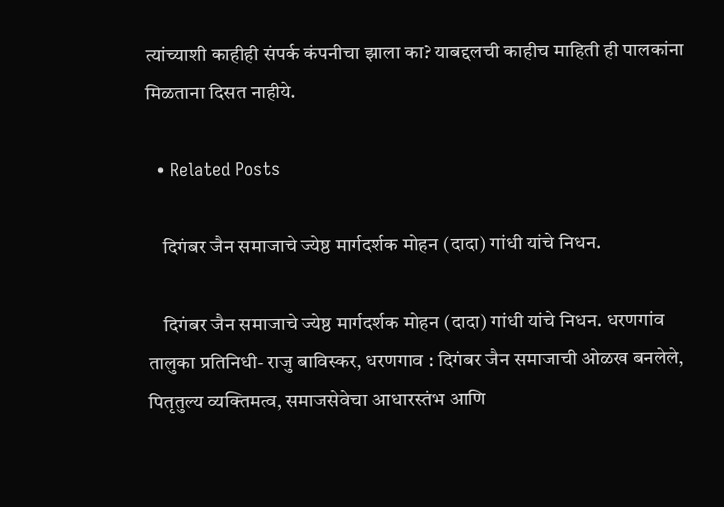त्यांच्याशी काहीही संपर्क कंपनीचा झाला का? याबद्दलची काहीच माहिती ही पालकांना मिळताना दिसत नाहीये.

  • Related Posts

    दिगंबर जैन समाजाचे ज्येष्ठ मार्गदर्शक मोहन (दादा) गांधी यांचे निधन.

    दिगंबर जैन समाजाचे ज्येष्ठ मार्गदर्शक मोहन (दादा) गांधी यांचे निधन. धरणगांव तालुका प्रतिनिधी- राजु बाविस्कर, धरणगाव : दिगंबर जैन समाजाची ओळख बनलेले, पितृतुल्य व्यक्तिमत्व, समाजसेवेचा आधारस्तंभ आणि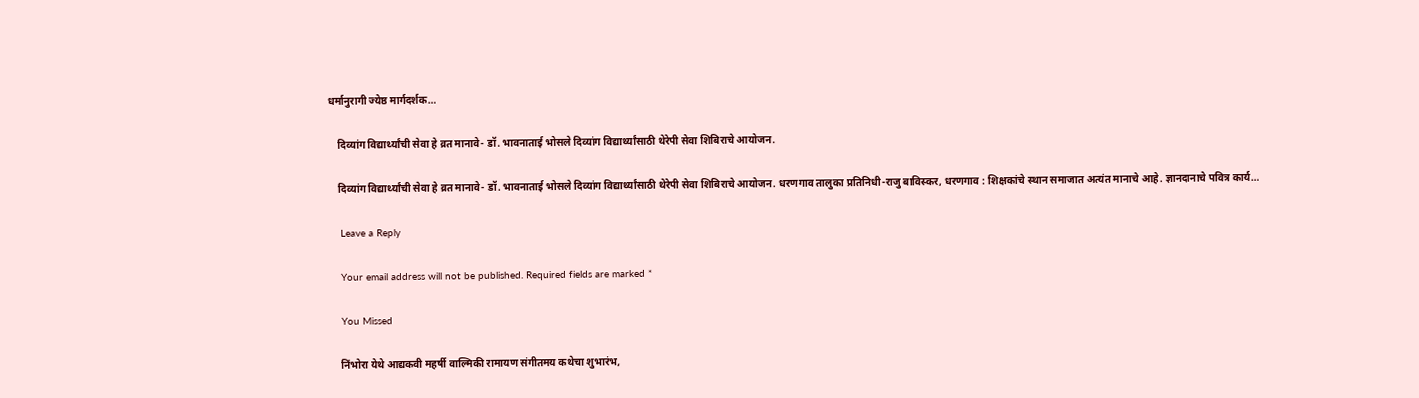धर्मानुरागी ज्येष्ठ मार्गदर्शक…

    दिव्यांग विद्यार्थ्यांची सेवा हे व्रत मानावे- डॉ. भावनाताई भोसले दिव्यांग विद्यार्थ्यांसाठी थेरेपी सेवा शिबिराचे आयोजन.

    दिव्यांग विद्यार्थ्यांची सेवा हे व्रत मानावे- डॉ. भावनाताई भोसले दिव्यांग विद्यार्थ्यांसाठी थेरेपी सेवा शिबिराचे आयोजन. धरणगाव तालुका प्रतिनिधी-राजु बाविस्कर, धरणगाव : शिक्षकांचे स्थान समाजात अत्यंत मानाचे आहे. ज्ञानदानाचे पवित्र कार्य…

    Leave a Reply

    Your email address will not be published. Required fields are marked *

    You Missed

    निंभोरा येथे आद्यकवी महर्षी वाल्मिकी रामायण संगीतमय कथेचा शुभारंभ,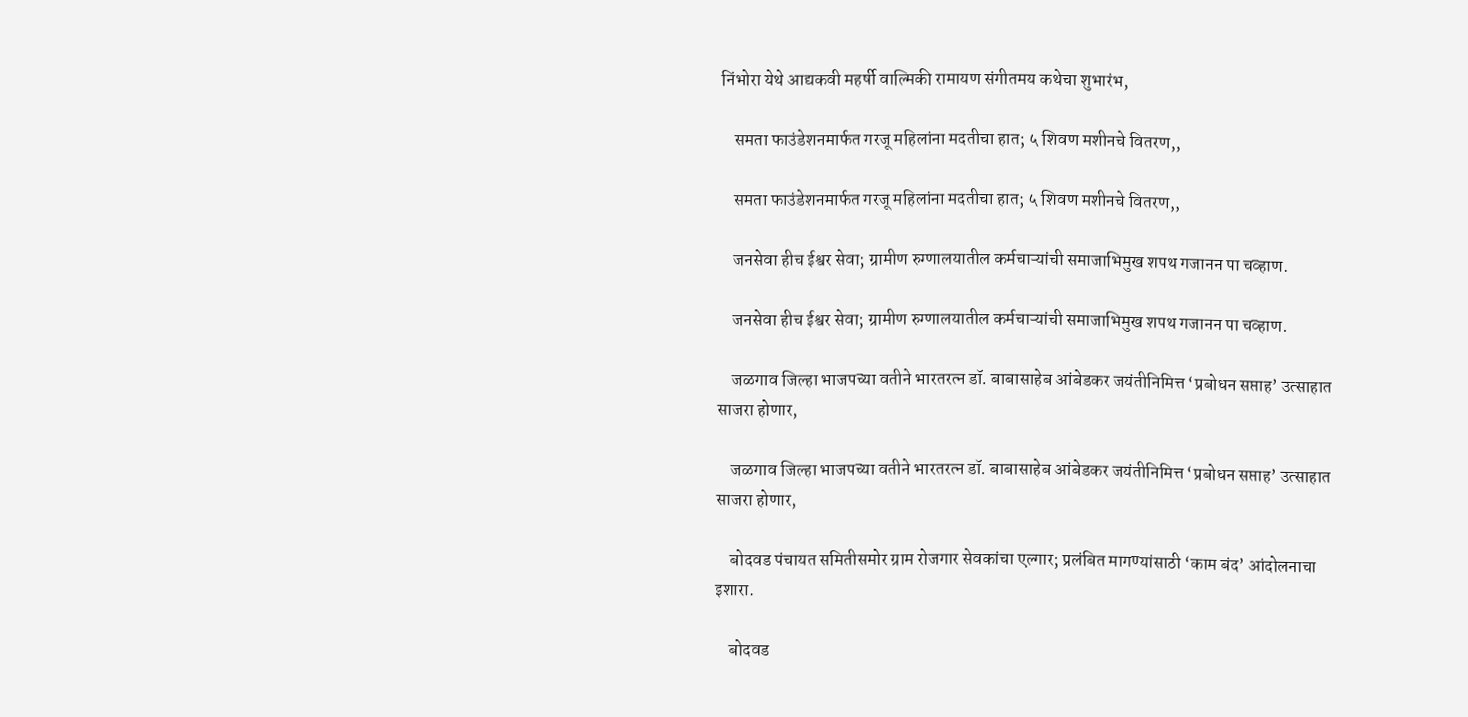निंभोरा येथे आद्यकवी महर्षी वाल्मिकी रामायण संगीतमय कथेचा शुभारंभ,

    समता फाउंडेशनमार्फत गरजू महिलांना मदतीचा हात; ५ शिवण मशीनचे वितरण,,

    समता फाउंडेशनमार्फत गरजू महिलांना मदतीचा हात; ५ शिवण मशीनचे वितरण,,

    जनसेवा हीच ईश्वर सेवा; ग्रामीण रुग्णालयातील कर्मचाऱ्यांची समाजाभिमुख शपथ गजानन पा चव्हाण.

    जनसेवा हीच ईश्वर सेवा; ग्रामीण रुग्णालयातील कर्मचाऱ्यांची समाजाभिमुख शपथ गजानन पा चव्हाण.

    जळगाव जिल्हा भाजपच्या वतीने भारतरत्न डॉ. बाबासाहेब आंबेडकर जयंतीनिमित्त ‘प्रबोधन सप्ताह’ उत्साहात साजरा होणार,

    जळगाव जिल्हा भाजपच्या वतीने भारतरत्न डॉ. बाबासाहेब आंबेडकर जयंतीनिमित्त ‘प्रबोधन सप्ताह’ उत्साहात साजरा होणार,

    बोदवड पंचायत समितीसमोर ग्राम रोजगार सेवकांचा एल्गार; प्रलंबित मागण्यांसाठी ‘काम बंद’ आंदोलनाचा इशारा.

    बोदवड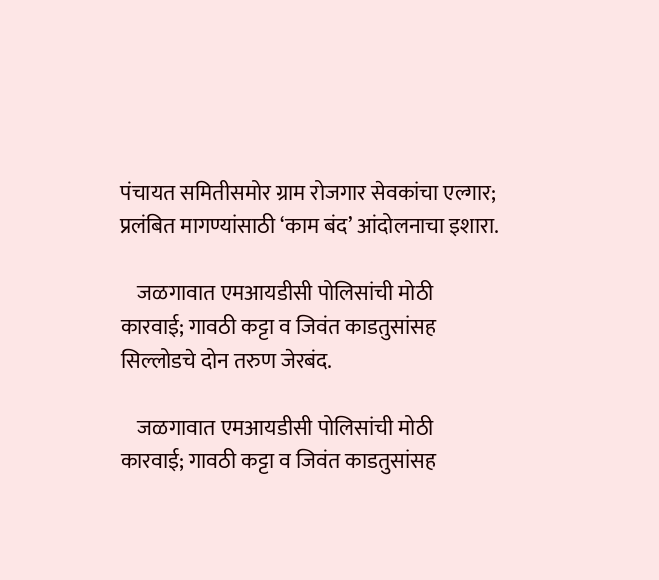पंचायत समितीसमोर ग्राम रोजगार सेवकांचा एल्गार; प्रलंबित मागण्यांसाठी ‘काम बंद’ आंदोलनाचा इशारा.

    जळगावात एमआयडीसी पोलिसांची मोठी कारवाई; गावठी कट्टा व जिवंत काडतुसांसह सिल्लोडचे दोन तरुण जेरबंद.

    जळगावात एमआयडीसी पोलिसांची मोठी कारवाई; गावठी कट्टा व जिवंत काडतुसांसह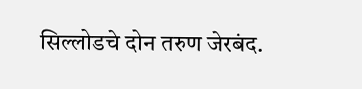सिल्लोडचे दोन तरुण जेरबंद.